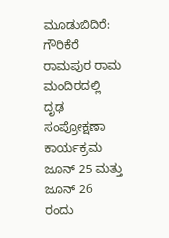ಮೂಡುಬಿದಿರೆ: ಗೌರಿಕೆರೆ ರಾಮಪುರ ರಾಮ ಮಂದಿರದಲ್ಲಿ ದೃಢ ಸಂಪ್ರೋಕ್ಷಣಾ ಕಾರ್ಯಕ್ರಮ ಜೂನ್ 25 ಮತ್ತು ಜೂನ್ 26 ರಂದು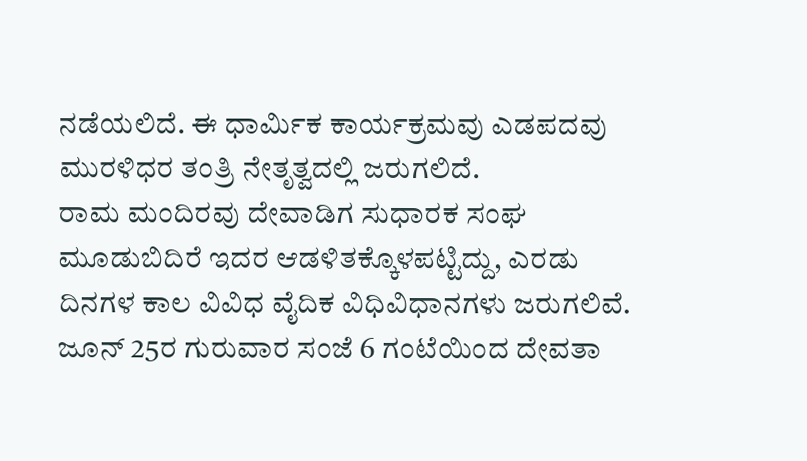ನಡೆಯಲಿದೆ. ಈ ಧಾರ್ಮಿಕ ಕಾರ್ಯಕ್ರಮವು ಎಡಪದವು ಮುರಳಿಧರ ತಂತ್ರಿ ನೇತೃತ್ವದಲ್ಲಿ ಜರುಗಲಿದೆ.
ರಾಮ ಮಂದಿರವು ದೇವಾಡಿಗ ಸುಧಾರಕ ಸಂಘ ಮೂಡುಬಿದಿರೆ ಇದರ ಆಡಳಿತಕ್ಕೊಳಪಟ್ಟಿದ್ದು, ಎರಡು ದಿನಗಳ ಕಾಲ ವಿವಿಧ ವೈದಿಕ ವಿಧಿವಿಧಾನಗಳು ಜರುಗಲಿವೆ. ಜೂನ್ 25ರ ಗುರುವಾರ ಸಂಜೆ 6 ಗಂಟೆಯಿಂದ ದೇವತಾ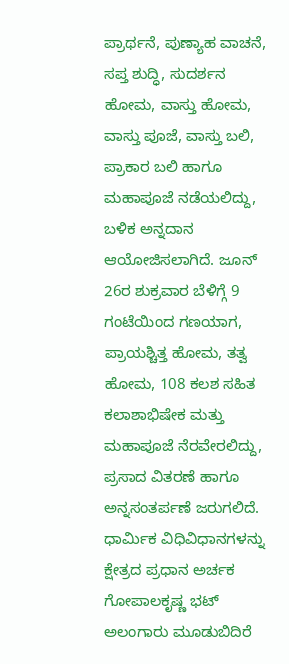ಪ್ರಾರ್ಥನೆ, ಪುಣ್ಯಾಹ ವಾಚನೆ, ಸಪ್ತ ಶುದ್ಧಿ, ಸುದರ್ಶನ ಹೋಮ, ವಾಸ್ತು ಹೋಮ, ವಾಸ್ತು ಪೂಜೆ, ವಾಸ್ತು ಬಲಿ, ಪ್ರಾಕಾರ ಬಲಿ ಹಾಗೂ ಮಹಾಪೂಜೆ ನಡೆಯಲಿದ್ದು, ಬಳಿಕ ಅನ್ನದಾನ ಆಯೋಜಿಸಲಾಗಿದೆ. ಜೂನ್ 26ರ ಶುಕ್ರವಾರ ಬೆಳಿಗ್ಗೆ 9 ಗಂಟೆಯಿಂದ ಗಣಯಾಗ, ಪ್ರಾಯಶ್ಚಿತ್ತ ಹೋಮ, ತತ್ವ ಹೋಮ, 108 ಕಲಶ ಸಹಿತ ಕಲಾಶಾಭಿಷೇಕ ಮತ್ತು ಮಹಾಪೂಜೆ ನೆರವೇರಲಿದ್ದು, ಪ್ರಸಾದ ವಿತರಣೆ ಹಾಗೂ ಅನ್ನಸಂತರ್ಪಣೆ ಜರುಗಲಿದೆ.
ಧಾರ್ಮಿಕ ವಿಧಿವಿಧಾನಗಳನ್ನು ಕ್ಷೇತ್ರದ ಪ್ರಧಾನ ಅರ್ಚಕ ಗೋಪಾಲಕೃಷ್ಣ ಭಟ್ ಅಲಂಗಾರು ಮೂಡುಬಿದಿರೆ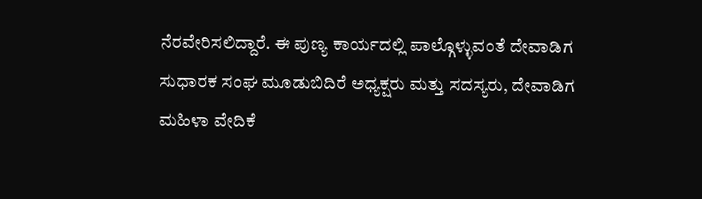ನೆರವೇರಿಸಲಿದ್ದಾರೆ. ಈ ಪುಣ್ಯ ಕಾರ್ಯದಲ್ಲಿ ಪಾಲ್ಗೊಳ್ಳುವಂತೆ ದೇವಾಡಿಗ ಸುಧಾರಕ ಸಂಘ ಮೂಡುಬಿದಿರೆ ಅಧ್ಯಕ್ಷರು ಮತ್ತು ಸದಸ್ಯರು, ದೇವಾಡಿಗ ಮಹಿಳಾ ವೇದಿಕೆ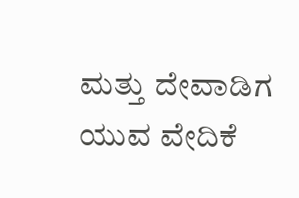ಮತ್ತು ದೇವಾಡಿಗ ಯುವ ವೇದಿಕೆ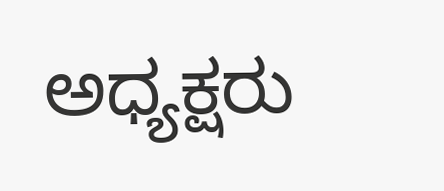ಅಧ್ಯಕ್ಷರು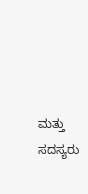ಮತ್ತು ಸದಸ್ಯರು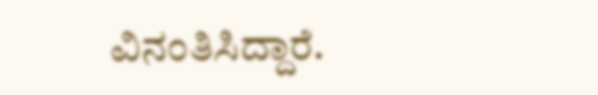ವಿನಂತಿಸಿದ್ದಾರೆ.